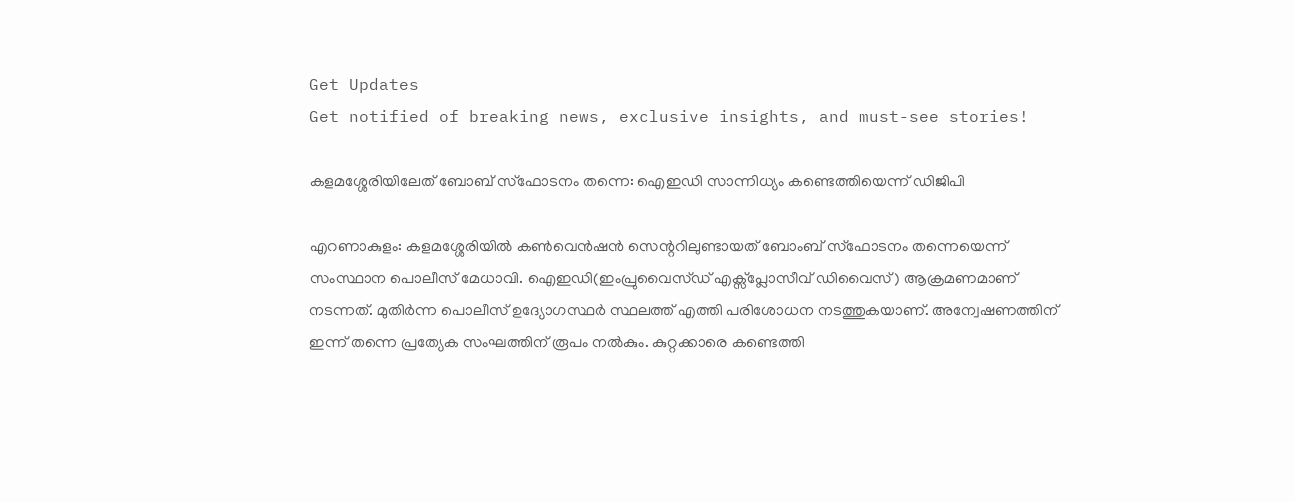Get Updates
Get notified of breaking news, exclusive insights, and must-see stories!

കളമശ്ശേരിയിലേത് ബോബ് സ്ഫോടനം തന്നെ: ഐഇഡി സാന്നിധ്യം കണ്ടെത്തിയെന്ന് ഡിജിപി

എറണാകുളം: കളമശ്ശേരിയില്‍ കണ്‍വെന്‍ഷന്‍ സെന്ററിലുണ്ടായത് ബോംബ് സ്ഫോടനം തന്നെയെന്ന് സംസ്ഥാന പൊലീസ് മേധാവി. ഐഇഡി(ഇംപ്രുവൈസ്ഡ് എക്സ്പ്ലോസീവ് ഡിവൈസ്) ആക്രമണമാണ് നടന്നത്. മുതിർന്ന പൊലീസ് ഉദ്യോഗസ്ഥർ സ്ഥലത്ത് എത്തി പരിശോധന നടത്തുകയാണ്. അന്വേഷണത്തിന് ഇന്ന് തന്നെ പ്രത്യേക സംഘത്തിന് രൂപം നല്‍കും. കുറ്റക്കാരെ കണ്ടെത്തി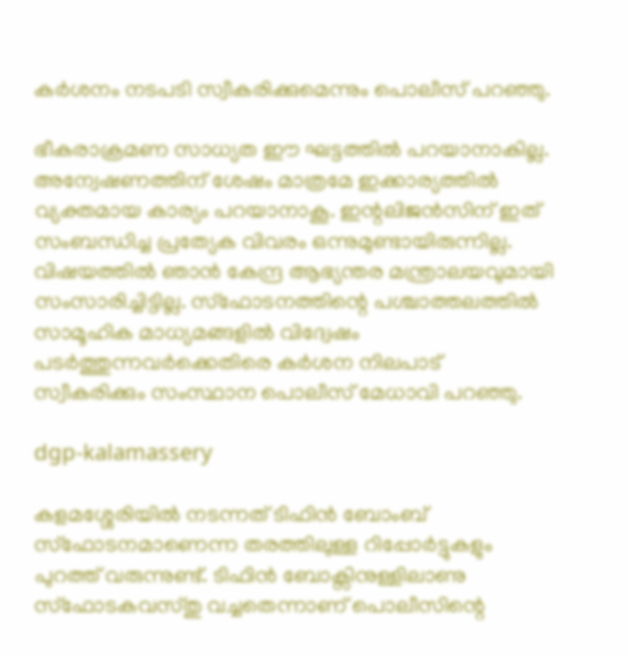കർശനം നടപടി സ്വീകരിക്കുമെന്നും പൊലീസ് പറഞ്ഞു.

ഭീകരാക്രമണ സാധ്യത ഈ ഘട്ടത്തിൽ പറയാനാകില്ല. അന്വേഷണത്തിന് ശേഷം മാത്രമേ ഇക്കാര്യത്തില്‍ വ്യക്തമായ കാര്യം പറയാനാകൂ. ഇന്റലിജൻസിന് ഇത് സംബന്ധിച്ച പ്രത്യേക വിവരം ഒന്നുമുണ്ടായിരുന്നില്ല. വിഷയത്തില്‍ ഞാന്‍ കേന്ദ്ര ആഭ്യന്തര മന്ത്രാലയവുമായി സംസാരിച്ചിട്ടില്ല. സ്ഫോടനത്തിന്റെ പശ്ചാത്തലത്തിൽ സാമൂഹിക മാധ്യമങ്ങളിൽ വിദ്വേഷം പടർത്തുന്നവർക്കെതിരെ കർശന നിലപാട് സ്വീകരിക്കും സംസ്ഥാന പൊലീസ് മേധാവി പറഞ്ഞു.

dgp-kalamassery

കളമശ്ശേരിയില്‍ നടന്നത് ടിഫിന്‍ ബോംബ് സ്ഫോടനമാണെന്ന തരത്തിലുള്ള റിപ്പോർട്ടുകളും പുറത്ത് വരുന്നുണ്ട്. ടിഫിൻ ബോക്സിനുള്ളിലാണു സ്ഫോടകവസ്തു വച്ചതെന്നാണ് പൊലീസിന്റെ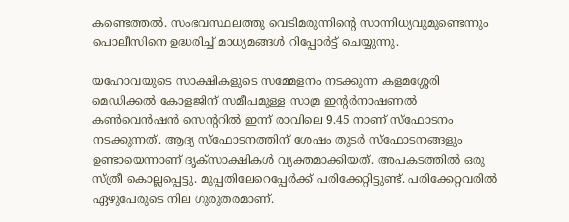കണ്ടെത്തല്‍. സംഭവസ്ഥലത്തു വെടിമരുന്നിന്റെ സാന്നിധ്യവുമുണ്ടെന്നും പൊലീസിനെ ഉദ്ധരിച്ച് മാധ്യമങ്ങള്‍ റിപ്പോർട്ട് ചെയ്യുന്നു.

യഹോവയുടെ സാക്ഷികളുടെ സമ്മേളനം നടക്കുന്ന കളമശ്ശേരി മെഡിക്കല്‍ കോളജിന് സമീപമുള്ള സാമ്ര ഇന്റര്‍നാഷണല്‍ കണ്‍വെന്‍ഷന്‍ സെന്ററില്‍ ഇന്ന് രാവിലെ 9.45 നാണ് സ്ഫോടനം നടക്കുന്നത്. ആദ്യ സ്ഫോടനത്തിന് ശേഷം തുടർ സ്ഫോടനങ്ങളും ഉണ്ടായെന്നാണ് ദൃക്സാക്ഷികള്‍ വ്യക്തമാക്കിയത്. അപകടത്തില്‍ ഒരു സ്ത്രീ കൊല്ലപ്പെട്ടു. മുപ്പതിലേറെപ്പേർക്ക് പരിക്കേറ്റിട്ടുണ്ട്. പരിക്കേറ്റവരില്‍ ഏഴുപേരുടെ നില ഗുരുതരമാണ്.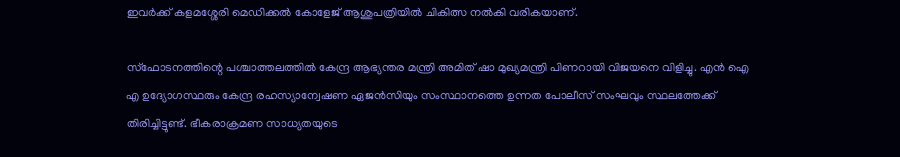ഇവർക്ക് കളമശ്ശേരി മെഡിക്കല്‍ കോളേജ് ആശുപത്രിയില്‍ ചികിത്സ നല്‍കി വരികയാണ്.

സ്ഫോടനത്തിന്റെ പശ്ചാത്തലത്തില്‍ കേന്ദ്ര ആഭ്യന്തര മന്ത്രി അമിത് ഷാ മുഖ്യമന്ത്രി പിണറായി വിജയനെ വിളിച്ചു. എന്‍ ഐ എ ഉദ്യോഗസ്ഥരും കേന്ദ്ര രഹസ്യാന്വേഷണ ഏജന്‍സിയും സംസ്ഥാനത്തെ ഉന്നത പോലീസ് സംഘവും സ്ഥലത്തേക്ക് തിരിച്ചിട്ടുണ്ട്. ഭീകരാക്രമണ സാധ്യതയുടെ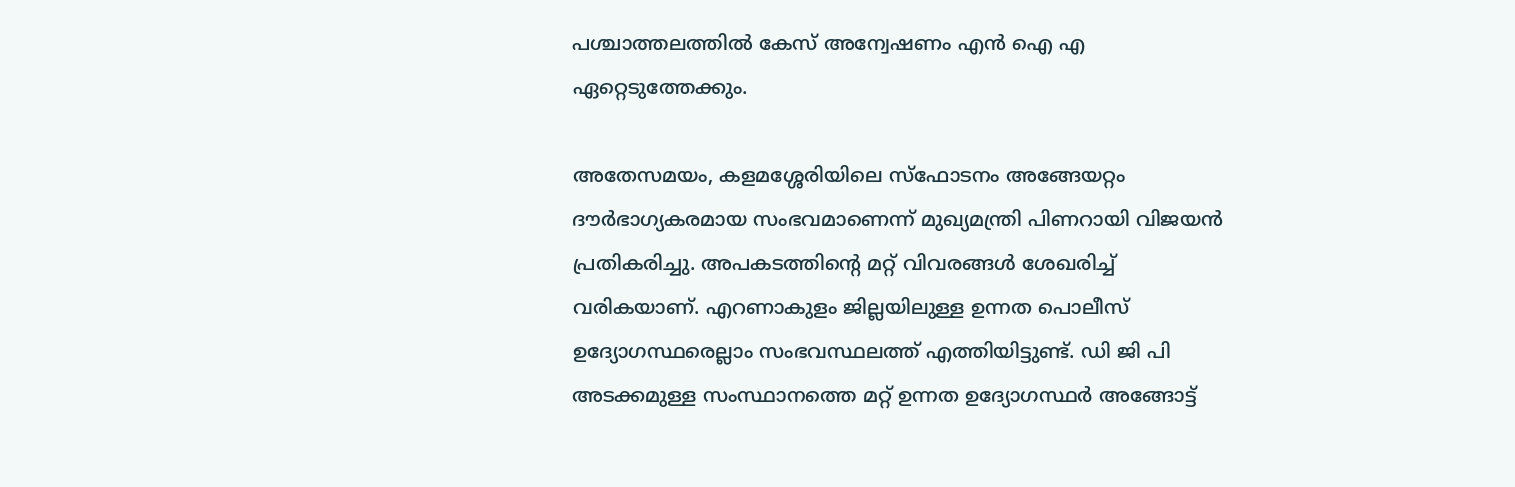പശ്ചാത്തലത്തില്‍ കേസ് അന്വേഷണം എന്‍ ഐ എ ഏറ്റെടുത്തേക്കും.

അതേസമയം, കളമശ്ശേരിയിലെ സ്ഫോടനം അങ്ങേയറ്റം ദൗർഭാഗ്യകരമായ സംഭവമാണെന്ന് മുഖ്യമന്ത്രി പിണറായി വിജയന്‍ പ്രതികരിച്ചു. അപകടത്തിന്റെ മറ്റ് വിവരങ്ങള്‍ ശേഖരിച്ച് വരികയാണ്. എറണാകുളം ജില്ലയിലുള്ള ഉന്നത പൊലീസ് ഉദ്യോഗസ്ഥരെല്ലാം സംഭവസ്ഥലത്ത് എത്തിയിട്ടുണ്ട്. ഡി ജി പി അടക്കമുള്ള സംസ്ഥാനത്തെ മറ്റ് ഉന്നത ഉദ്യോഗസ്ഥർ അങ്ങോട്ട്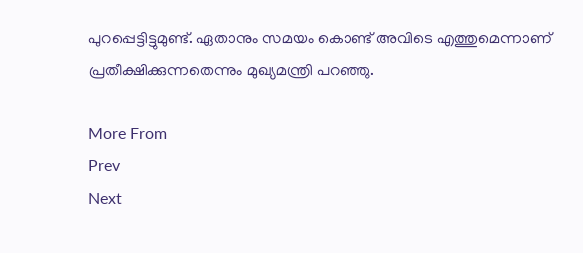പുറപ്പെട്ടിട്ടുമുണ്ട്. ഏതാനും സമയം കൊണ്ട് അവിടെ എത്തുമെന്നാണ് പ്രതീക്ഷിക്കുന്നതെന്നും മുഖ്യമന്ത്രി പറഞ്ഞു.

More From
Prev
Next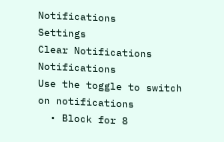Notifications
Settings
Clear Notifications
Notifications
Use the toggle to switch on notifications
  • Block for 8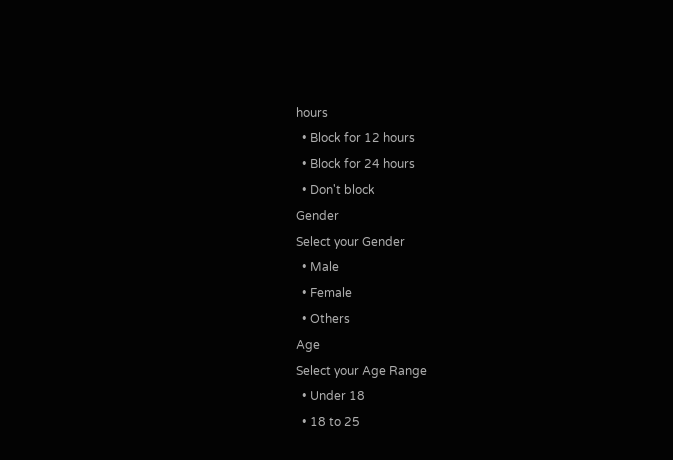hours
  • Block for 12 hours
  • Block for 24 hours
  • Don't block
Gender
Select your Gender
  • Male
  • Female
  • Others
Age
Select your Age Range
  • Under 18
  • 18 to 25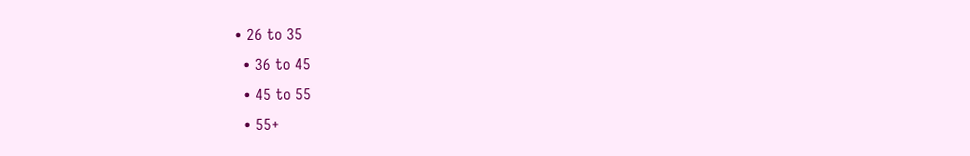• 26 to 35
  • 36 to 45
  • 45 to 55
  • 55+